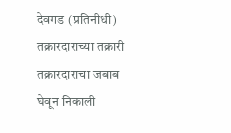देवगड (प्रतिनीधी)
तक्रारदाराच्या तक्रारी तक्रारदाराचा जबाब घेवून निकाली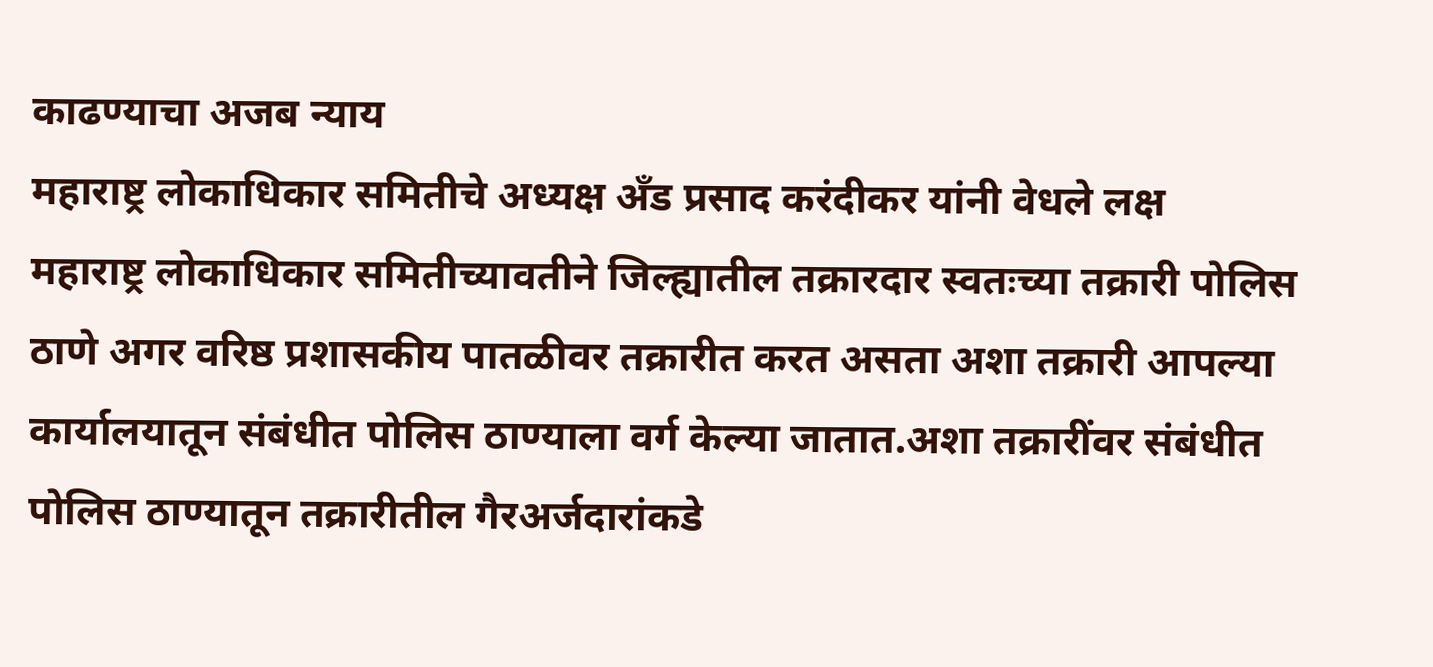काढण्याचा अजब न्याय
महाराष्ट्र लोकाधिकार समितीचे अध्यक्ष अँड प्रसाद करंदीकर यांनी वेधले लक्ष
महाराष्ट्र लोकाधिकार समितीच्यावतीने जिल्ह्यातील तक्रारदार स्वतःच्या तक्रारी पोलिस ठाणे अगर वरिष्ठ प्रशासकीय पातळीवर तक्रारीत करत असता अशा तक्रारी आपल्या कार्यालयातून संबंधीत पोलिस ठाण्याला वर्ग केल्या जातात.अशा तक्रारींवर संबंधीत पोलिस ठाण्यातून तक्रारीतील गैरअर्जदारांकडे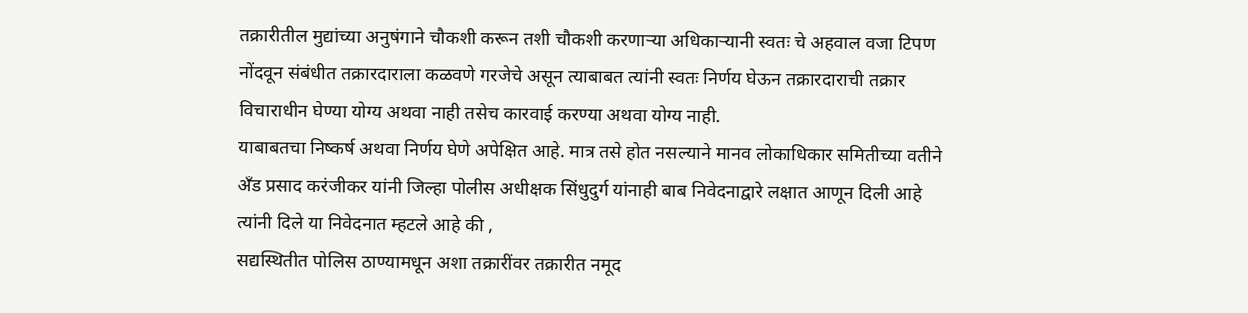तक्रारीतील मुद्यांच्या अनुषंगाने चौकशी करून तशी चौकशी करणाऱ्या अधिकाऱ्यानी स्वतः चे अहवाल वजा टिपण नोंदवून संबंधीत तक्रारदाराला कळवणे गरजेचे असून त्याबाबत त्यांनी स्वतः निर्णय घेऊन तक्रारदाराची तक्रार विचाराधीन घेण्या योग्य अथवा नाही तसेच कारवाई करण्या अथवा योग्य नाही.
याबाबतचा निष्कर्ष अथवा निर्णय घेणे अपेक्षित आहे. मात्र तसे होत नसल्याने मानव लोकाधिकार समितीच्या वतीने अँड प्रसाद करंजीकर यांनी जिल्हा पोलीस अधीक्षक सिंधुदुर्ग यांनाही बाब निवेदनाद्वारे लक्षात आणून दिली आहे त्यांनी दिले या निवेदनात म्हटले आहे की ,
सद्यस्थितीत पोलिस ठाण्यामधून अशा तक्रारींवर तक्रारीत नमूद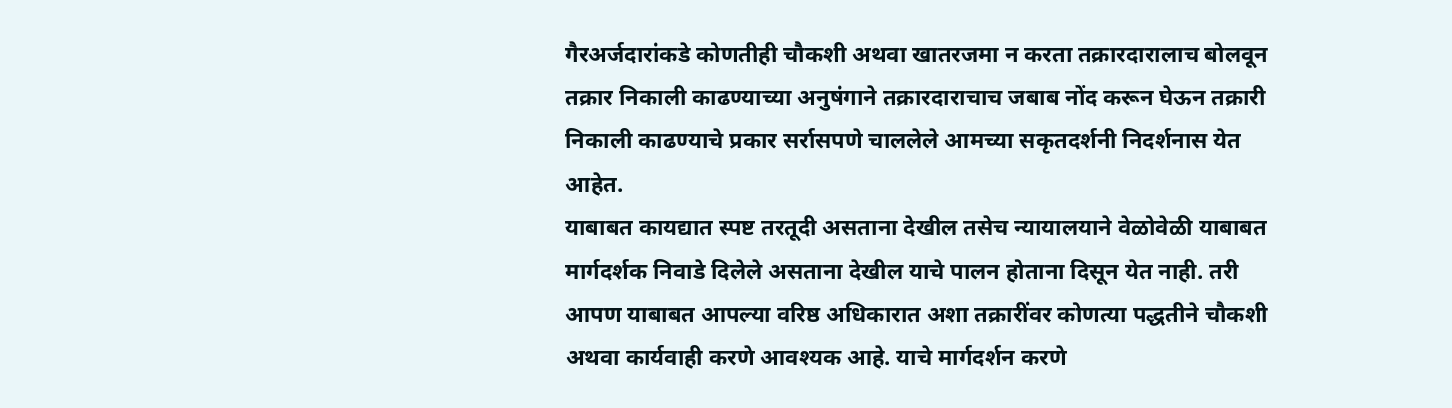गैरअर्जदारांकडे कोणतीही चौकशी अथवा खातरजमा न करता तक्रारदारालाच बोलवून तक्रार निकाली काढण्याच्या अनुषंगाने तक्रारदाराचाच जबाब नोंद करून घेऊन तक्रारी निकाली काढण्याचे प्रकार सर्रासपणे चाललेले आमच्या सकृतदर्शनी निदर्शनास येत आहेत.
याबाबत कायद्यात स्पष्ट तरतूदी असताना देखील तसेच न्यायालयाने वेळोवेळी याबाबत मार्गदर्शक निवाडे दिलेले असताना देखील याचे पालन होताना दिसून येत नाही. तरी आपण याबाबत आपल्या वरिष्ठ अधिकारात अशा तक्रारींवर कोणत्या पद्धतीने चौकशी अथवा कार्यवाही करणे आवश्यक आहे. याचे मार्गदर्शन करणे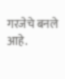गरजेचे बनले आहे.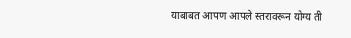याबाबत आपण आपले स्तरावरून योग्य ती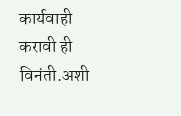कार्यवाही करावी ही विनंती.अशी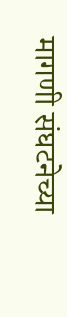मागणी संघटनेच्या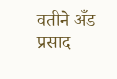वतीने अँड प्रसाद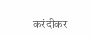करंदीकर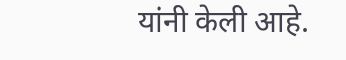यांनी केली आहे.